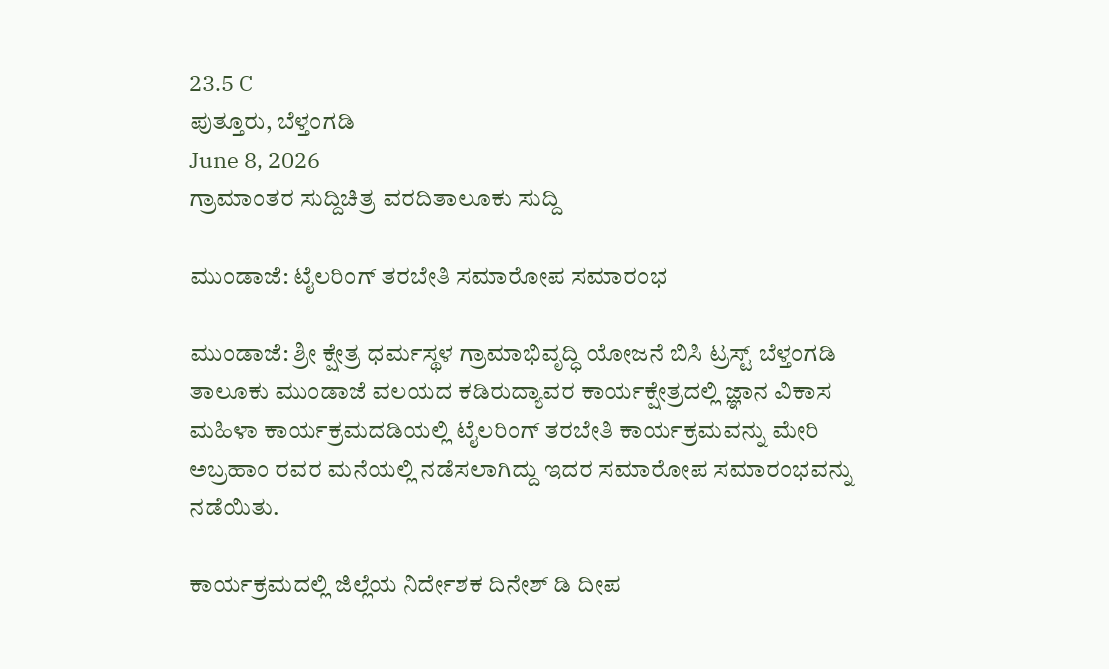23.5 C
ಪುತ್ತೂರು, ಬೆಳ್ತಂಗಡಿ
June 8, 2026
ಗ್ರಾಮಾಂತರ ಸುದ್ದಿಚಿತ್ರ ವರದಿತಾಲೂಕು ಸುದ್ದಿ

ಮುಂಡಾಜೆ: ಟೈಲರಿಂಗ್ ತರಬೇತಿ ಸಮಾರೋಪ ಸಮಾರಂಭ

ಮುಂಡಾಜೆ: ಶ್ರೀ ಕ್ಷೇತ್ರ ಧರ್ಮಸ್ಥಳ ಗ್ರಾಮಾಭಿವೃದ್ಧಿ ಯೋಜನೆ ಬಿಸಿ ಟ್ರಸ್ಟ್ ಬೆಳ್ತಂಗಡಿ ತಾಲೂಕು ಮುಂಡಾಜೆ ವಲಯದ ಕಡಿರುದ್ಯಾವರ ಕಾರ್ಯಕ್ಷೇತ್ರದಲ್ಲಿ ಜ್ಞಾನ ವಿಕಾಸ ಮಹಿಳಾ ಕಾರ್ಯಕ್ರಮದಡಿಯಲ್ಲಿ ಟೈಲರಿಂಗ್ ತರಬೇತಿ ಕಾರ್ಯಕ್ರಮವನ್ನು ಮೇರಿ ಅಬ್ರಹಾಂ ರವರ ಮನೆಯಲ್ಲಿ ನಡೆಸಲಾಗಿದ್ದು ಇದರ ಸಮಾರೋಪ ಸಮಾರಂಭವನ್ನು ನಡೆಯಿತು.

ಕಾರ್ಯಕ್ರಮದಲ್ಲಿ ಜಿಲ್ಲೆಯ ನಿರ್ದೇಶಕ ದಿನೇಶ್ ಡಿ ದೀಪ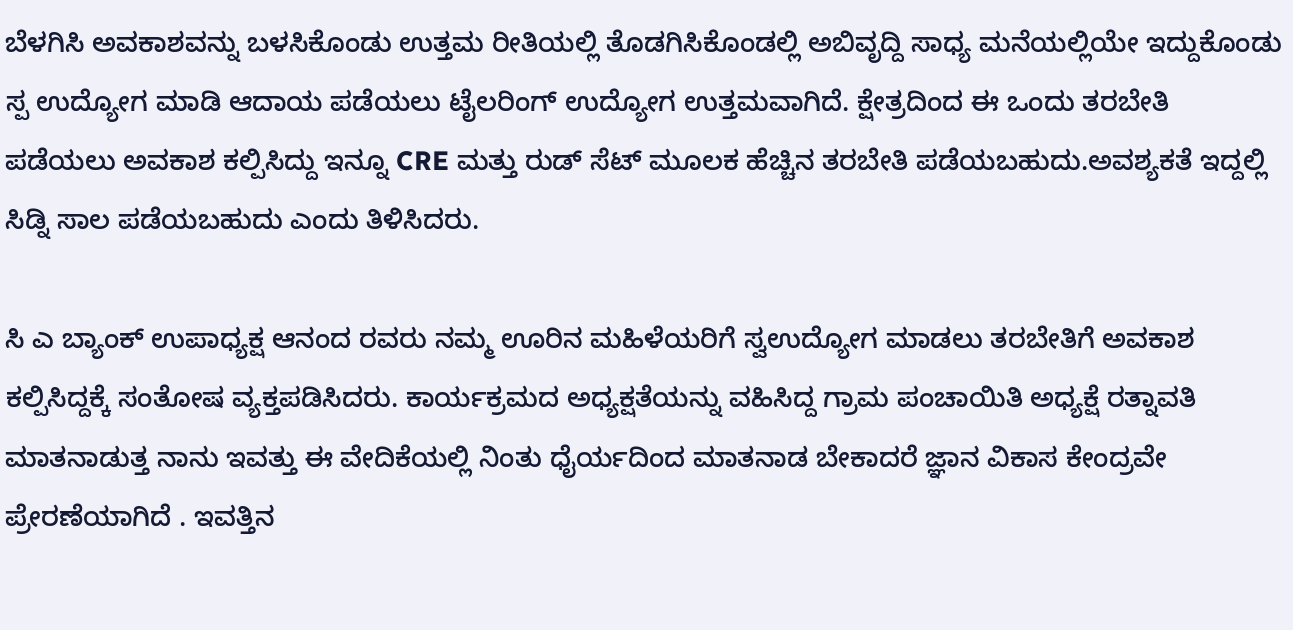ಬೆಳಗಿಸಿ ಅವಕಾಶವನ್ನು ಬಳಸಿಕೊಂಡು ಉತ್ತಮ ರೀತಿಯಲ್ಲಿ ತೊಡಗಿಸಿಕೊಂಡಲ್ಲಿ ಅಬಿವೃದ್ದಿ ಸಾಧ್ಯ ಮನೆಯಲ್ಲಿಯೇ ಇದ್ದುಕೊಂಡು ಸ್ಪ ಉದ್ಯೋಗ ಮಾಡಿ ಆದಾಯ ಪಡೆಯಲು ಟೈಲರಿಂಗ್ ಉದ್ಯೋಗ ಉತ್ತಮವಾಗಿದೆ. ಕ್ಷೇತ್ರದಿಂದ ಈ ಒಂದು ತರಬೇತಿ ಪಡೆಯಲು ಅವಕಾಶ ಕಲ್ಪಿಸಿದ್ದು ಇನ್ನೂ CRE ಮತ್ತು ರುಡ್ ಸೆಟ್ ಮೂಲಕ ಹೆಚ್ಚಿನ ತರಬೇತಿ ಪಡೆಯಬಹುದು.ಅವಶ್ಯಕತೆ ಇದ್ದಲ್ಲಿ ಸಿಡ್ನಿ ಸಾಲ ಪಡೆಯಬಹುದು ಎಂದು ತಿಳಿಸಿದರು.

ಸಿ ಎ ಬ್ಯಾಂಕ್ ಉಪಾಧ್ಯಕ್ಷ ಆನಂದ ರವರು ನಮ್ಮ ಊರಿನ ಮಹಿಳೆಯರಿಗೆ ಸ್ವಉದ್ಯೋಗ ಮಾಡಲು ತರಬೇತಿಗೆ ಅವಕಾಶ ಕಲ್ಪಿಸಿದ್ದಕ್ಕೆ ಸಂತೋಷ ವ್ಯಕ್ತಪಡಿಸಿದರು. ಕಾರ್ಯಕ್ರಮದ ಅಧ್ಯಕ್ಷತೆಯನ್ನು ವಹಿಸಿದ್ದ ಗ್ರಾಮ ಪಂಚಾಯಿತಿ ಅಧ್ಯಕ್ಷೆ ರತ್ನಾವತಿ ಮಾತನಾಡುತ್ತ ನಾನು ಇವತ್ತು ಈ ವೇದಿಕೆಯಲ್ಲಿ ನಿಂತು ಧೈರ್ಯದಿಂದ ಮಾತನಾಡ ಬೇಕಾದರೆ ಜ್ಞಾನ ವಿಕಾಸ ಕೇಂದ್ರವೇ ಪ್ರೇರಣೆಯಾಗಿದೆ . ಇವತ್ತಿನ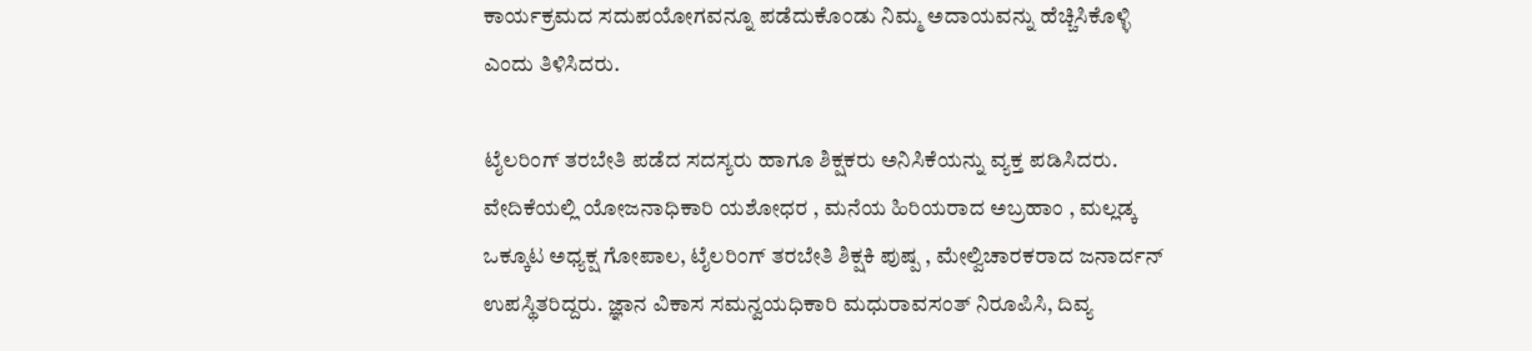ಕಾರ್ಯಕ್ರಮದ ಸದುಪಯೋಗವನ್ನೂ ಪಡೆದುಕೊಂಡು ನಿಮ್ಮ ಅದಾಯವನ್ನು ಹೆಚ್ಚಿಸಿಕೊಳ್ಳಿ ಎಂದು ತಿಳಿಸಿದರು.

ಟೈಲರಿಂಗ್ ತರಬೇತಿ ಪಡೆದ ಸದಸ್ಯರು ಹಾಗೂ ಶಿಕ್ಷಕರು ಅನಿಸಿಕೆಯನ್ನು ವ್ಯಕ್ತ ಪಡಿಸಿದರು. ವೇದಿಕೆಯಲ್ಲಿ ಯೋಜನಾಧಿಕಾರಿ ಯಶೋಧರ , ಮನೆಯ ಹಿರಿಯರಾದ ಅಬ್ರಹಾಂ , ಮಲ್ಲಡ್ಕ ಒಕ್ಕೂಟ ಅಧ್ಯಕ್ಷ ಗೋಪಾಲ, ಟೈಲರಿಂಗ್ ತರಬೇತಿ ಶಿಕ್ಷಕಿ ಪುಷ್ಪ , ಮೇಲ್ವಿಚಾರಕರಾದ ಜನಾರ್ದನ್ ಉಪಸ್ಥಿತರಿದ್ದರು. ಜ್ಞಾನ ವಿಕಾಸ ಸಮನ್ವಯಧಿಕಾರಿ ಮಧುರಾವಸಂತ್ ನಿರೂಪಿಸಿ, ದಿವ್ಯ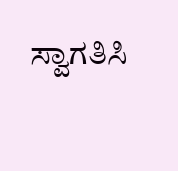ಸ್ವಾಗತಿಸಿ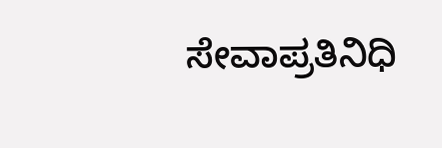ಸೇವಾಪ್ರತಿನಿಧಿ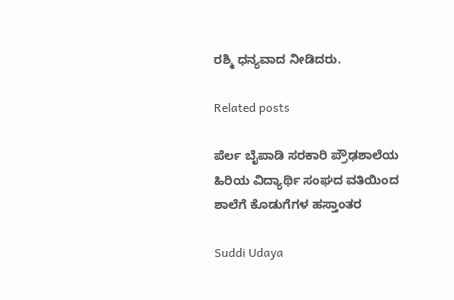ರಶ್ಮಿ ಧನ್ಯವಾದ ನೀಡಿದರು.

Related posts

ಪೆರ್ಲ ಬೈಪಾಡಿ ಸರಕಾರಿ ಪ್ರೌಢಶಾಲೆಯ ಹಿರಿಯ ವಿದ್ಯಾರ್ಥಿ ಸಂಘದ ವತಿಯಿಂದ ಶಾಲೆಗೆ ಕೊಡುಗೆಗಳ ಹಸ್ತಾಂತರ

Suddi Udaya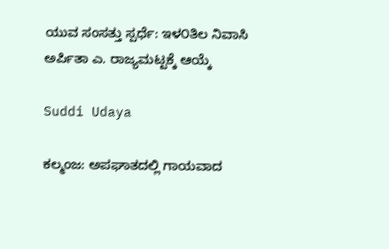ಯುವ ಸಂಸತ್ತು ಸ್ಪರ್ಧೆ: ಇಳ೦ತಿಲ ನಿವಾಸಿ ಅರ್ಪಿತಾ ಎ. ರಾಜ್ಯಮಟ್ಟಕ್ಕೆ ಆಯ್ಕೆ

Suddi Udaya

ಕಲ್ಮಂಜ: ಅಪಘಾತದಲ್ಲಿ ಗಾಯವಾದ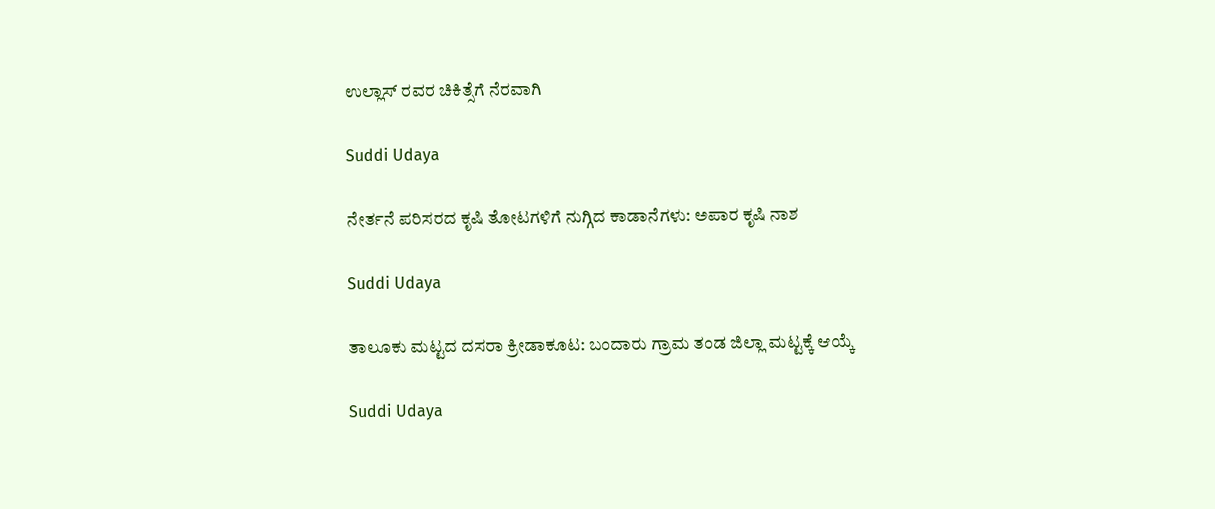ಉಲ್ಲಾಸ್ ರವರ ಚಿಕಿತ್ಸೆಗೆ ನೆರವಾಗಿ

Suddi Udaya

ನೇರ್ತನೆ ಪರಿಸರದ ಕೃಷಿ ತೋಟಗಳಿಗೆ ನುಗ್ಗಿದ ಕಾಡಾನೆಗಳು: ಅಪಾರ ಕೃಷಿ ನಾಶ

Suddi Udaya

ತಾಲೂಕು ಮಟ್ಟದ ದಸರಾ ಕ್ರೀಡಾಕೂಟ: ಬಂದಾರು ಗ್ರಾಮ ತಂಡ ಜಿಲ್ಲಾ ಮಟ್ಟಕ್ಕೆ ಆಯ್ಕೆ

Suddi Udaya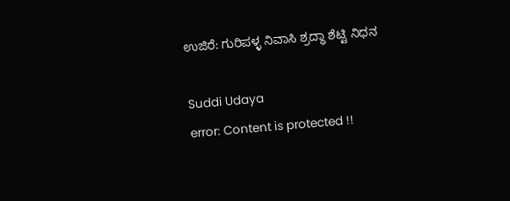ಉಜಿರೆ: ಗುರಿಪಳ್ಳ ನಿವಾಸಿ ಶ್ರದ್ಧಾ ಶೆಟ್ಟಿ ನಿಧನ

Suddi Udaya
error: Content is protected !!